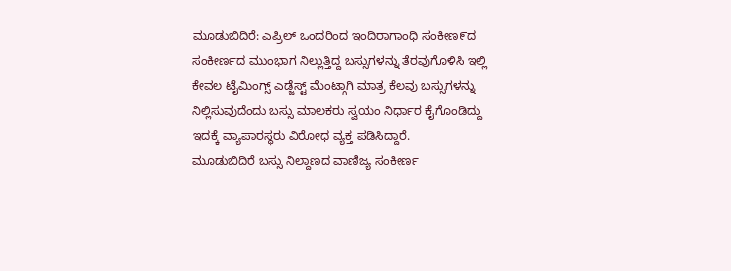ಮೂಡುಬಿದಿರೆ: ಎಪ್ರಿಲ್ ಒಂದರಿಂದ ಇಂದಿರಾಗಾಂಧಿ ಸಂಕೀಣ೯ದ ಸಂಕೀರ್ಣದ ಮುಂಭಾಗ ನಿಲ್ಲುತ್ತಿದ್ದ ಬಸ್ಸುಗಳನ್ನು ತೆರವುಗೊಳಿಸಿ ಇಲ್ಲಿ ಕೇವಲ ಟೈಮಿಂಗ್ಸ್ ಎಡ್ಜೆಸ್ಟ್ ಮೆಂಟ್ಗಾಗಿ ಮಾತ್ರ ಕೆಲವು ಬಸ್ಸುಗಳನ್ನು ನಿಲ್ಲಿಸುವುದೆಂದು ಬಸ್ಸು ಮಾಲಕರು ಸ್ವಯಂ ನಿರ್ಧಾರ ಕೈಗೊಂಡಿದ್ದು ಇದಕ್ಕೆ ವ್ಯಾಪಾರಸ್ಥರು ವಿರೋಧ ವ್ಯಕ್ತ ಪಡಿಸಿದ್ದಾರೆ.
ಮೂಡುಬಿದಿರೆ ಬಸ್ಸು ನಿಲ್ದಾಣದ ವಾಣಿಜ್ಯ ಸಂಕೀರ್ಣ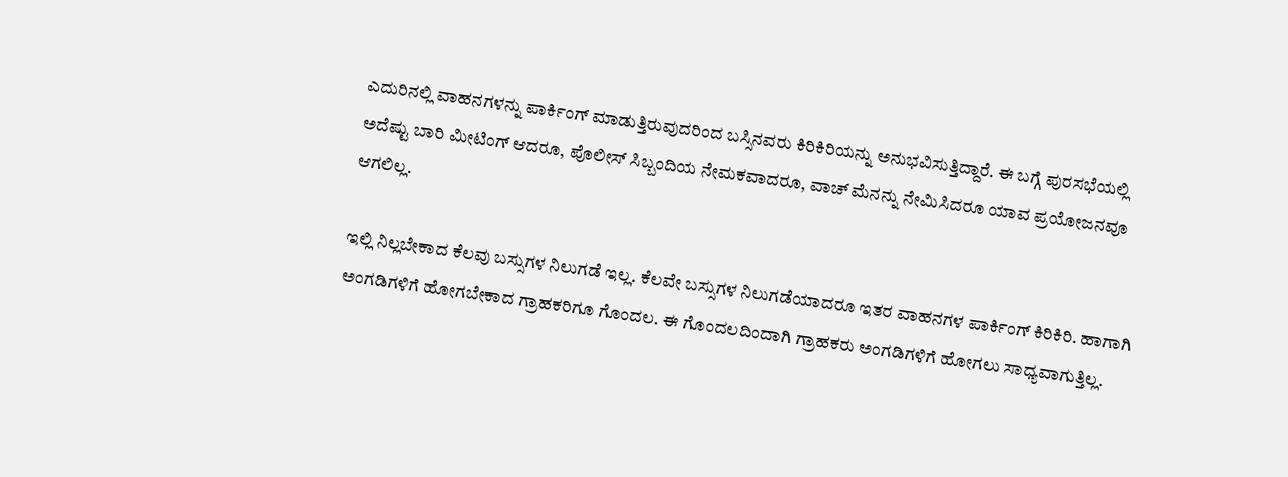ಎದುರಿನಲ್ಲಿ ವಾಹನಗಳನ್ನು ಪಾರ್ಕಿಂಗ್ ಮಾಡುತ್ತಿರುವುದರಿಂದ ಬಸ್ಸಿನವರು ಕಿರಿಕಿರಿಯನ್ನು ಅನುಭವಿಸುತ್ತಿದ್ದಾರೆ. ಈ ಬಗ್ಗೆ ಪುರಸಭೆಯಲ್ಲಿ
ಅದೆಷ್ಟು ಬಾರಿ ಮೀಟಿಂಗ್ ಆದರೂ, ಪೊಲೀಸ್ ಸಿಬ್ಬಂದಿಯ ನೇಮಕವಾದರೂ, ವಾಚ್ ಮೆನನ್ನು ನೇಮಿಸಿದರೂ ಯಾವ ಪ್ರಯೋಜನವೂ ಆಗಲಿಲ್ಲ.

ಇಲ್ಲಿ ನಿಲ್ಲಬೇಕಾದ ಕೆಲವು ಬಸ್ಸುಗಳ ನಿಲುಗಡೆ ಇಲ್ಲ. ಕೆಲವೇ ಬಸ್ಸುಗಳ ನಿಲುಗಡೆಯಾದರೂ ಇತರ ವಾಹನಗಳ ಪಾರ್ಕಿಂಗ್ ಕಿರಿಕಿರಿ. ಹಾಗಾಗಿ ಅಂಗಡಿಗಳಿಗೆ ಹೋಗಬೇಕಾದ ಗ್ರಾಹಕರಿಗೂ ಗೊಂದಲ. ಈ ಗೊಂದಲದಿಂದಾಗಿ ಗ್ರಾಹಕರು ಅಂಗಡಿಗಳಿಗೆ ಹೋಗಲು ಸಾಧ್ಯವಾಗುತ್ತಿಲ್ಲ.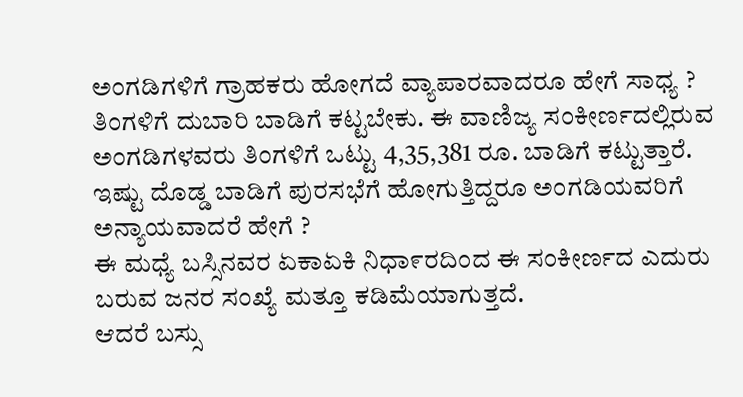ಅಂಗಡಿಗಳಿಗೆ ಗ್ರಾಹಕರು ಹೋಗದೆ ವ್ಯಾಪಾರವಾದರೂ ಹೇಗೆ ಸಾಧ್ಯ ?
ತಿಂಗಳಿಗೆ ದುಬಾರಿ ಬಾಡಿಗೆ ಕಟ್ಟಬೇಕು. ಈ ವಾಣಿಜ್ಯ ಸಂಕೀರ್ಣದಲ್ಲಿರುವ ಅಂಗಡಿಗಳವರು ತಿಂಗಳಿಗೆ ಒಟ್ಟು 4,35,381 ರೂ. ಬಾಡಿಗೆ ಕಟ್ಟುತ್ತಾರೆ. ಇಷ್ಟು ದೊಡ್ಡ ಬಾಡಿಗೆ ಪುರಸಭೆಗೆ ಹೋಗುತ್ತಿದ್ದರೂ ಅಂಗಡಿಯವರಿಗೆ ಅನ್ಯಾಯವಾದರೆ ಹೇಗೆ ?
ಈ ಮಧ್ಯೆ ಬಸ್ಸಿನವರ ಏಕಾಏಕಿ ನಿಧಾ೯ರದಿಂದ ಈ ಸಂಕೀರ್ಣದ ಎದುರು ಬರುವ ಜನರ ಸಂಖ್ಯೆ ಮತ್ತೂ ಕಡಿಮೆಯಾಗುತ್ತದೆ.
ಆದರೆ ಬಸ್ಸು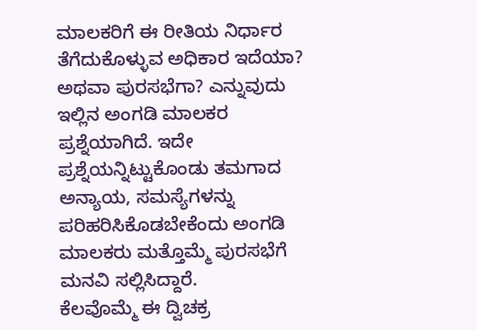ಮಾಲಕರಿಗೆ ಈ ರೀತಿಯ ನಿರ್ಧಾರ ತೆಗೆದುಕೊಳ್ಳುವ ಅಧಿಕಾರ ಇದೆಯಾ? ಅಥವಾ ಪುರಸಭೆಗಾ? ಎನ್ನುವುದು ಇಲ್ಲಿನ ಅಂಗಡಿ ಮಾಲಕರ ಪ್ರಶ್ನೆಯಾಗಿದೆ. ಇದೇ ಪ್ರಶ್ನೆಯನ್ನಿಟ್ಟುಕೊಂಡು ತಮಗಾದ ಅನ್ಯಾಯ, ಸಮಸ್ಯೆಗಳನ್ನು ಪರಿಹರಿಸಿಕೊಡಬೇಕೆಂದು ಅಂಗಡಿ ಮಾಲಕರು ಮತ್ತೊಮ್ಮೆ ಪುರಸಭೆಗೆ ಮನವಿ ಸಲ್ಲಿಸಿದ್ದಾರೆ.
ಕೆಲವೊಮ್ಮೆ ಈ ದ್ವಿಚಕ್ರ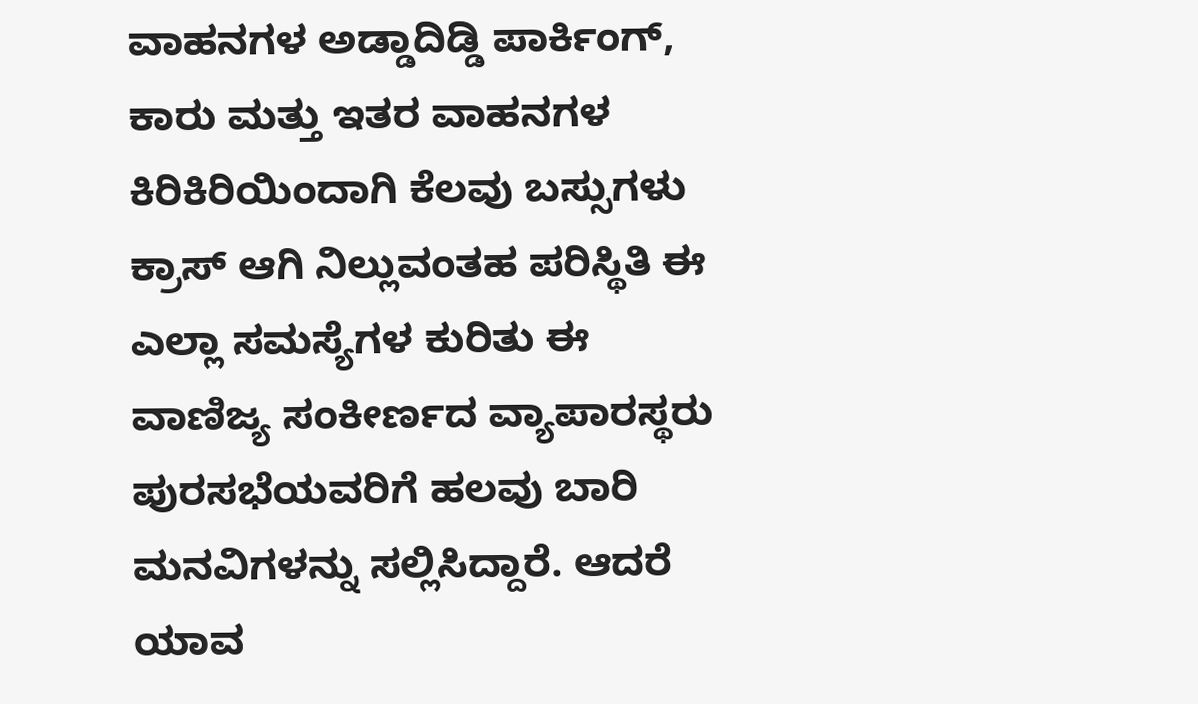ವಾಹನಗಳ ಅಡ್ಡಾದಿಡ್ಡಿ ಪಾರ್ಕಿಂಗ್, ಕಾರು ಮತ್ತು ಇತರ ವಾಹನಗಳ ಕಿರಿಕಿರಿಯಿಂದಾಗಿ ಕೆಲವು ಬಸ್ಸುಗಳು ಕ್ರಾಸ್ ಆಗಿ ನಿಲ್ಲುವಂತಹ ಪರಿಸ್ಥಿತಿ ಈ ಎಲ್ಲಾ ಸಮಸ್ಯೆಗಳ ಕುರಿತು ಈ ವಾಣಿಜ್ಯ ಸಂಕೀರ್ಣದ ವ್ಯಾಪಾರಸ್ಥರು ಪುರಸಭೆಯವರಿಗೆ ಹಲವು ಬಾರಿ ಮನವಿಗಳನ್ನು ಸಲ್ಲಿಸಿದ್ದಾರೆ. ಆದರೆ ಯಾವ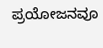ಪ್ರಯೋಜನವೂ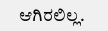ಆಗಿರಲಿಲ್ಲ.